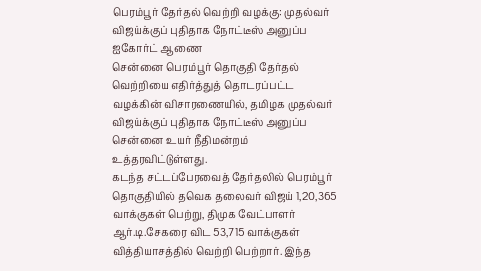பெரம்பூர் தேர்தல் வெற்றி வழக்கு: முதல்வர் விஜய்க்குப் புதிதாக நோட்டீஸ் அனுப்ப ஐகோர்ட் ஆணை
சென்னை பெரம்பூர் தொகுதி தேர்தல் வெற்றியை எதிர்த்துத் தொடரப்பட்ட வழக்கின் விசாரணையில், தமிழக முதல்வர் விஜய்க்குப் புதிதாக நோட்டீஸ் அனுப்ப சென்னை உயர் நீதிமன்றம் உத்தரவிட்டுள்ளது.
கடந்த சட்டப்பேரவைத் தேர்தலில் பெரம்பூர் தொகுதியில் தவெக தலைவர் விஜய் 1,20,365 வாக்குகள் பெற்று, திமுக வேட்பாளர் ஆர்.டி.சேகரை விட 53,715 வாக்குகள் வித்தியாசத்தில் வெற்றி பெற்றார். இந்த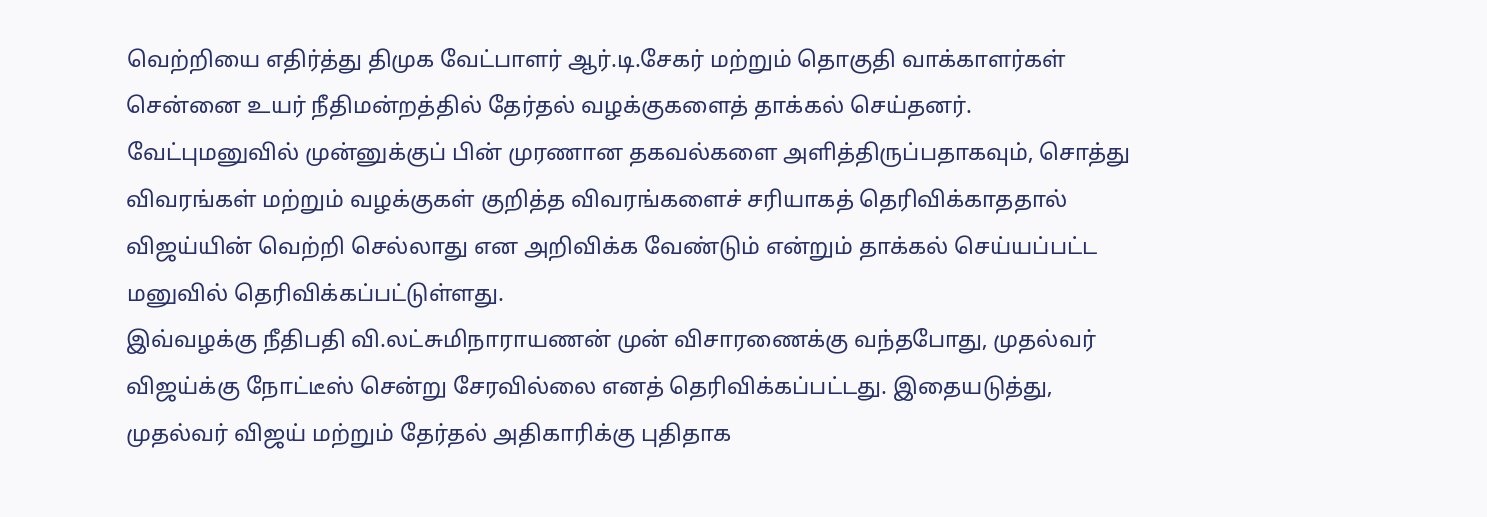வெற்றியை எதிர்த்து திமுக வேட்பாளர் ஆர்.டி.சேகர் மற்றும் தொகுதி வாக்காளர்கள் சென்னை உயர் நீதிமன்றத்தில் தேர்தல் வழக்குகளைத் தாக்கல் செய்தனர்.
வேட்புமனுவில் முன்னுக்குப் பின் முரணான தகவல்களை அளித்திருப்பதாகவும், சொத்து விவரங்கள் மற்றும் வழக்குகள் குறித்த விவரங்களைச் சரியாகத் தெரிவிக்காததால் விஜய்யின் வெற்றி செல்லாது என அறிவிக்க வேண்டும் என்றும் தாக்கல் செய்யப்பட்ட மனுவில் தெரிவிக்கப்பட்டுள்ளது.
இவ்வழக்கு நீதிபதி வி.லட்சுமிநாராயணன் முன் விசாரணைக்கு வந்தபோது, முதல்வர் விஜய்க்கு நோட்டீஸ் சென்று சேரவில்லை எனத் தெரிவிக்கப்பட்டது. இதையடுத்து, முதல்வர் விஜய் மற்றும் தேர்தல் அதிகாரிக்கு புதிதாக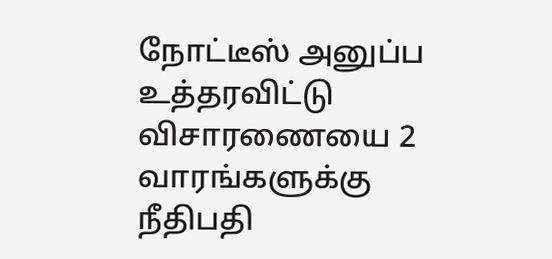நோட்டீஸ் அனுப்ப உத்தரவிட்டு விசாரணையை 2 வாரங்களுக்கு நீதிபதி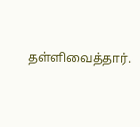தள்ளிவைத்தார்.